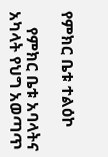የምክር ቤቱ ተልዕኮ

    የምክር ቤቱ አባላትና አካላት የህግ አወጣጥ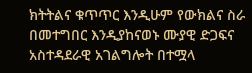ክትትልና ቁጥጥር እንዲሁም የውክልና ስራ በመተግበር እንዲያከናወኑ ሙያዊ ድጋፍና አስተዳደራዊ አገልግሎት በተሟላ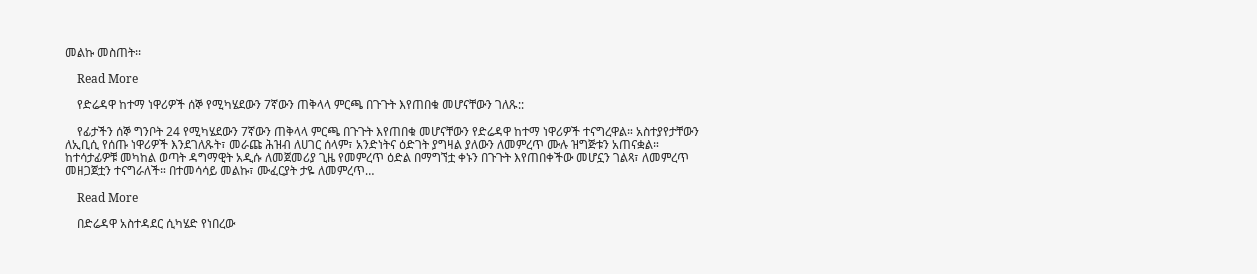መልኩ መስጠት፡፡

    Read More

    የድሬዳዋ ከተማ ነዋሪዎች ሰኞ የሚካሄደውን 7ኛውን ጠቅላላ ምርጫ በጉጉት እየጠበቁ መሆናቸውን ገለጹ::

    የፊታችን ሰኞ ግንቦት 24 የሚካሄደውን 7ኛውን ጠቅላላ ምርጫ በጉጉት እየጠበቁ መሆናቸውን የድሬዳዋ ከተማ ነዋሪዎች ተናግረዋል። አስተያየታቸውን ለኢቢሲ የሰጡ ነዋሪዎች እንደገለጹት፣ መራጩ ሕዝብ ለሀገር ሰላም፣ አንድነትና ዕድገት ያግዛል ያለውን ለመምረጥ ሙሉ ዝግጅቱን አጠናቋል። ከተሳታፊዎቹ መካከል ወጣት ዳግማዊት አዲሱ ለመጀመሪያ ጊዜ የመምረጥ ዕድል በማግኘቷ ቀኑን በጉጉት እየጠበቀችው መሆኗን ገልጻ፣ ለመምረጥ መዘጋጀቷን ተናግራለች። በተመሳሳይ መልኩ፣ ሙፈርያት ታዬ ለመምረጥ…

    Read More

    በድሬዳዋ አስተዳደር ሲካሄድ የነበረው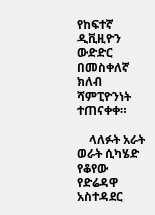የከፍተኛ ዲቪዚዮን ውድድር በመስቀለኛ ክለብ ሻምፒዮንነት ተጠናቀቀ።

    ላለፉት አራት ወራት ሲካሄድ የቆየው የድሬዳዋ አስተዳደር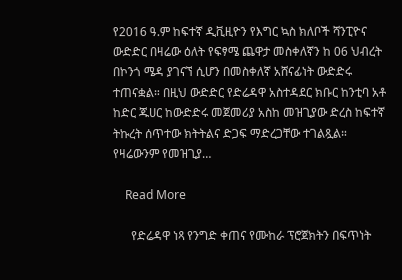የ2016 ዓ.ም ከፍተኛ ዲቪዚዮን የእግር ኳስ ክለቦች ሻንፒዮና ውድድር በዛሬው ዕለት የፍፃሜ ጨዋታ መስቀለኛን ከ 06 ህብረት በኮንጎ ሜዳ ያገናኘ ሲሆን በመስቀለኛ አሸናፊነት ውድድሩ ተጠናቋል። በዚህ ውድድር የድሬዳዋ አስተዳደር ክቡር ከንቲባ አቶ ከድር ጁሀር ከውድድሩ መጀመሪያ አስከ መዝጊያው ድረስ ከፍተኛ ትኩረት ሰጥተው ክትትልና ድጋፍ ማድረጋቸው ተገልጿል። የዛሬውንም የመዝጊያ…

    Read More

      የድሬዳዋ ነጻ የንግድ ቀጠና የሙከራ ፕሮጀክትን በፍጥነት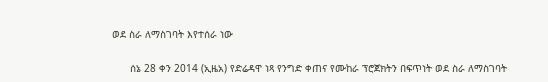ወደ ስራ ለማስገባት እየተሰራ ነው

      ሰኔ 28 ቀን 2014 (ኢዜአ) የድሬዳዋ ነጻ የንግድ ቀጠና የሙከራ ፕሮጀክትን በፍጥነት ወደ ስራ ለማስገባት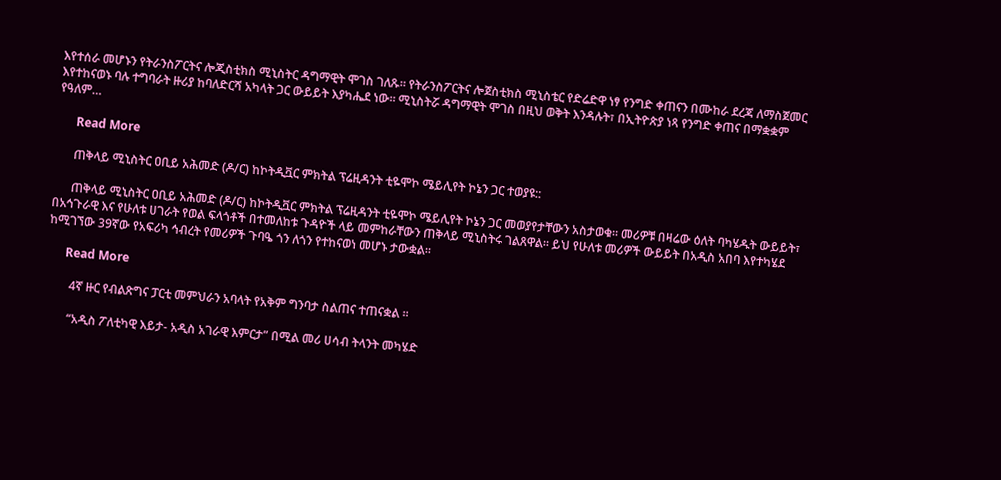እየተሰራ መሆኑን የትራንስፖርትና ሎጂስቲክስ ሚኒስትር ዳግማዊት ሞገስ ገለጹ። የትራንስፖርትና ሎጀስቲክስ ሚኒስቴር የድሬድዋ ነፃ የንግድ ቀጠናን በሙከራ ደረጃ ለማስጀመር እየተከናወኑ ባሉ ተግባራት ዙሪያ ከባለድርሻ አካላት ጋር ውይይት እያካሔደ ነው። ሚኒስትሯ ዳግማዊት ሞገስ በዚህ ወቅት እንዳሉት፣ በኢትዮጵያ ነጻ የንግድ ቀጠና በማቋቋም የዓለም…

      Read More

      ጠቅላይ ሚኒስትር ዐቢይ አሕመድ (ዶ/ር) ከኮትዲቯር ምክትል ፕሬዚዳንት ቲዬሞኮ ሜይሊየት ኮኔን ጋር ተወያዩ::

      ጠቅላይ ሚኒስትር ዐቢይ አሕመድ (ዶ/ር) ከኮትዲቯር ምክትል ፕሬዚዳንት ቲዬሞኮ ሜይሊየት ኮኔን ጋር መወያየታቸውን አስታወቁ። መሪዎቹ በዛሬው ዕለት ባካሄዱት ውይይት፣ በአኅጉራዊ እና የሁለቱ ሀገራት የወል ፍላጎቶች በተመለከቱ ጉዳዮች ላይ መምከራቸውን ጠቅላይ ሚኒስትሩ ገልጸዋል። ይህ የሁለቱ መሪዎች ውይይት በአዲስ አበባ እየተካሄደ ከሚገኘው 39ኛው የአፍሪካ ኅብረት የመሪዎች ጉባዔ ጎን ለጎን የተከናወነ መሆኑ ታውቋል።

      Read More

        4ኛ ዙር የብልጽግና ፓርቲ መምህራን አባላት የአቅም ግንባታ ስልጠና ተጠናቋል ።

        “አዲስ ፖለቲካዊ እይታ- አዲስ አገራዊ እምርታ” በሚል መሪ ሀሳብ ትላንት መካሄድ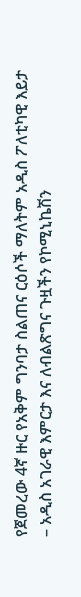የጀመረው 4ኛ ዙር የአቅም ግንባታ ስልጠና ርዕሶች ማለትም አዲስ ፖለቲካዊ እይታ – አዲስ አገራዊ እምርታ እና ለብልጽግና ጉዟችን የኮሚኒኬሽን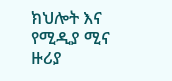ክህሎት እና የሚዲያ ሚና ዙሪያ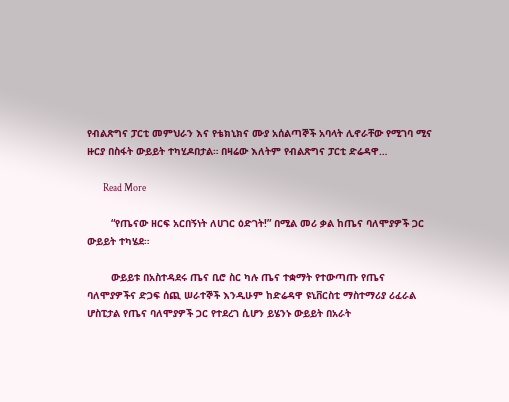የብልጽግና ፓርቲ መምህራን እና የቴክኒክና ሙያ አሰልጣኞች አባላት ሊኖራቸው የሚገባ ሚና ዙርያ በስፋት ውይይት ተካሂዶበታል። በዛሬው እለትም የብልጽግና ፓርቲ ድሬዳዋ…

        Read More

        “የጤናው ዘርፍ አርበኝነት ለሀገር ዕድገት!” በሚል መሪ ቃል ከጤና ባለሞያዎች ጋር ውይይት ተካሄደ።

        ውይይቱ በአስተዳደሩ ጤና ቢሮ ስር ካሉ ጤና ተቋማት የተውጣጡ የጤና ባለሞያዎችና ድጋፍ ሰጪ ሠራተኞች እንዲሁም ከድሬዳዋ ዩኒቨርስቲ ማስተማሪያ ሪፈራል ሆስፒታል የጤና ባለሞያዎች ጋር የተደረገ ሲሆን ይሄንኑ ውይይት በአራት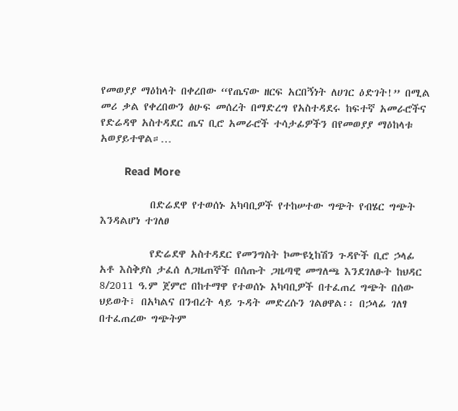የመወያያ ማዕከላት በቀረበው “የጤናው ዘርፍ አርበኝነት ለሀገር ዕድገት!” በሚል መሪ ቃል የቀረበውን ፅሁፍ መሰረት በማድረግ የአስተዳደሩ ከፍተኛ አመራሮችና የድሬዳዋ አስተዳደር ጤና ቢሮ አመራሮች ተሳታፊዎችን በየመወያያ ማዕከላቱ አወያይተዋል።…

        Read More

          በድሬደዋ የተወሰኑ አካባቢዎች የተከሠተው ግጭት የብሄር ግጭት እንዳልሆነ ተገለፀ

          የድሬደዋ አስተዳደር የመንግስት ኮሙዩኒከሽን ጉዳዮች ቢሮ ኃላፊ አቶ እስቅያስ ታፈሰ ለጋዜጠኞች በሰጡት ጋዜጣዊ መግለጫ እንደገለፁት ከህዳር 8/2011 ዓ.ም ጀምሮ በከተማዋ የተወሰኑ አካባቢዎች በተፈጠረ ግጭት በሰው ህይወት፣ በአካልና በንብረት ላይ ጉዳት መድረሱን ገልፀዋል፡፡ በኃላፊ ገለፃ በተፈጠረው ግጭትም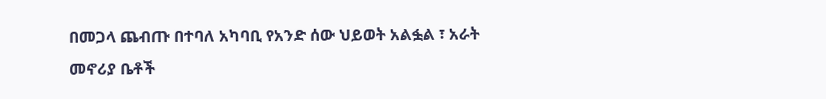በመጋላ ጨብጡ በተባለ አካባቢ የአንድ ሰው ህይወት አልፏል ፣ አራት መኖሪያ ቤቶች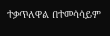ተቃጥለዋል በተመሳሳይም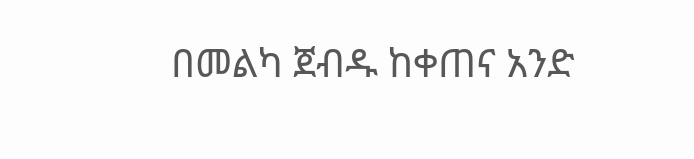በመልካ ጀብዱ ከቀጠና አንድ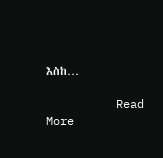እስከ…

          Read More